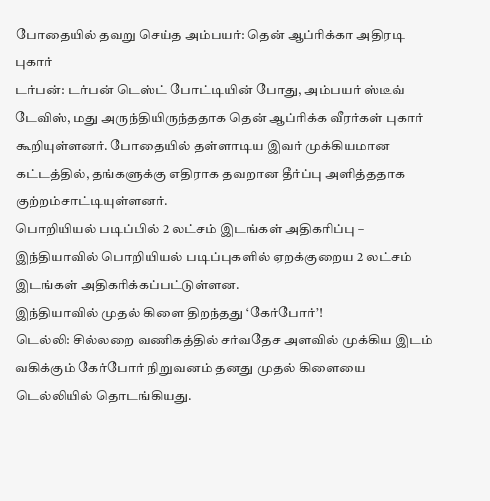போதையில் தவறு செய்த அம்பயர்: தென் ஆப்ரிக்கா அதிரடி புகார்
டர்பன்: டர்பன் டெஸ்ட் போட்டியின் போது, அம்பயர் ஸ்டீவ் டேவிஸ், மது அருந்தியிருந்ததாக தென் ஆப்ரிக்க வீரர்கள் புகார் கூறியுள்ளனர். போதையில் தள்ளாடிய இவர் முக்கியமான கட்டத்தில், தங்களுக்கு எதிராக தவறான தீர்ப்பு அளித்ததாக குற்றம்சாட்டியுள்ளனர்.
பொறியியல் படிப்பில் 2 லட்சம் இடங்கள் அதிகரிப்பு –
இந்தியாவில் பொறியியல் படிப்புகளில் ஏறக்குறைய 2 லட்சம் இடங்கள் அதிகரிக்கப்பட்டுள்ளன.
இந்தியாவில் முதல் கிளை திறந்தது ‘கேர்போர்’!
டெல்லி: சில்லறை வணிகத்தில் சர்வதேச அளவில் முக்கிய இடம் வகிக்கும் கேர்போர் நிறுவனம் தனது முதல் கிளையை டெல்லியில் தொடங்கியது.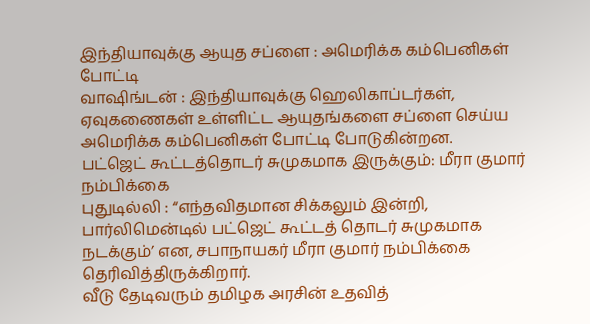இந்தியாவுக்கு ஆயுத சப்ளை : அமெரிக்க கம்பெனிகள் போட்டி
வாஷிங்டன் : இந்தியாவுக்கு ஹெலிகாப்டர்கள், ஏவுகணைகள் உள்ளிட்ட ஆயுதங்களை சப்ளை செய்ய அமெரிக்க கம்பெனிகள் போட்டி போடுகின்றன.
பட்ஜெட் கூட்டத்தொடர் சுமுகமாக இருக்கும்: மீரா குமார் நம்பிக்கை
புதுடில்லி : “எந்தவிதமான சிக்கலும் இன்றி, பார்லிமென்டில் பட்ஜெட் கூட்டத் தொடர் சுமுகமாக நடக்கும்’ என, சபாநாயகர் மீரா குமார் நம்பிக்கை தெரிவித்திருக்கிறார்.
வீடு தேடிவரும் தமிழக அரசின் உதவித்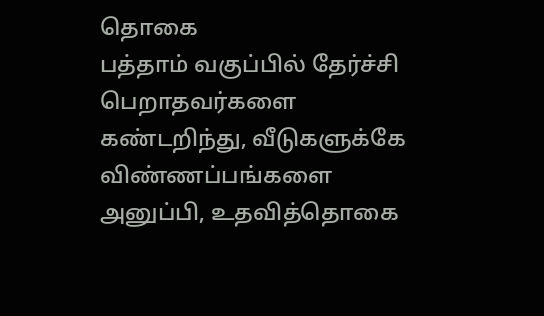தொகை
பத்தாம் வகுப்பில் தேர்ச்சி பெறாதவர்களை கண்டறிந்து, வீடுகளுக்கே விண்ணப்பங்களை அனுப்பி, உதவித்தொகை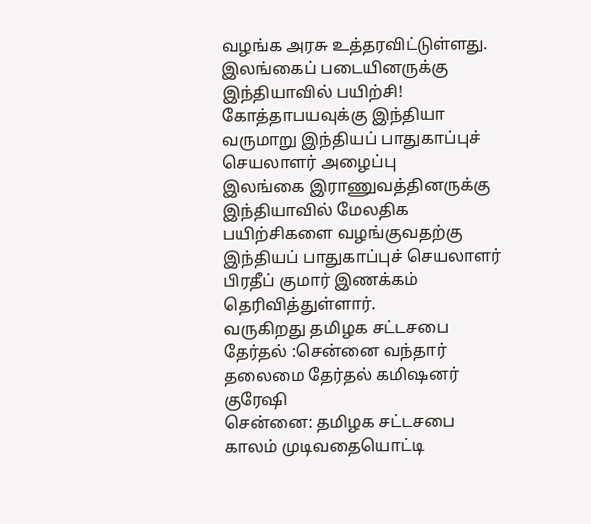வழங்க அரசு உத்தரவிட்டுள்ளது.
இலங்கைப் படையினருக்கு இந்தியாவில் பயிற்சி! கோத்தாபயவுக்கு இந்தியா வருமாறு இந்தியப் பாதுகாப்புச் செயலாளர் அழைப்பு
இலங்கை இராணுவத்தினருக்கு இந்தியாவில் மேலதிக பயிற்சிகளை வழங்குவதற்கு இந்தியப் பாதுகாப்புச் செயலாளர் பிரதீப் குமார் இணக்கம் தெரிவித்துள்ளார்.
வருகிறது தமிழக சட்டசபை தேர்தல் :சென்னை வந்தார் தலைமை தேர்தல் கமிஷனர் குரேஷி
சென்னை: தமிழக சட்டசபை காலம் முடிவதையொட்டி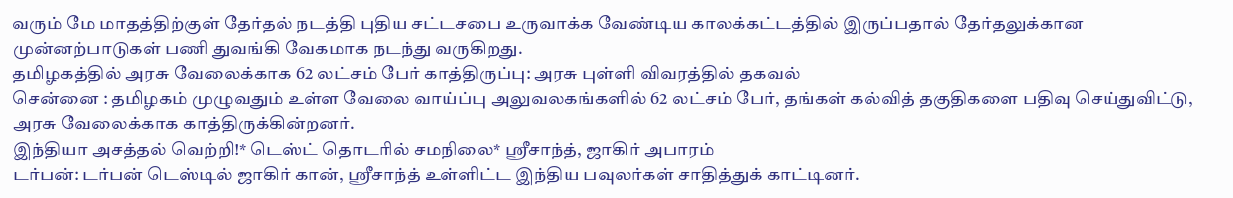வரும் மே மாதத்திற்குள் தேர்தல் நடத்தி புதிய சட்டசபை உருவாக்க வேண்டிய காலக்கட்டத்தில் இருப்பதால் தேர்தலுக்கான முன்னற்பாடுகள் பணி துவங்கி வேகமாக நடந்து வருகிறது.
தமிழகத்தில் அரசு வேலைக்காக 62 லட்சம் பேர் காத்திருப்பு: அரசு புள்ளி விவரத்தில் தகவல்
சென்னை : தமிழகம் முழுவதும் உள்ள வேலை வாய்ப்பு அலுவலகங்களில் 62 லட்சம் பேர், தங்கள் கல்வித் தகுதிகளை பதிவு செய்துவிட்டு, அரசு வேலைக்காக காத்திருக்கின்றனர்.
இந்தியா அசத்தல் வெற்றி!* டெஸ்ட் தொடரில் சமநிலை* ஸ்ரீசாந்த், ஜாகிர் அபாரம்
டர்பன்: டர்பன் டெஸ்டில் ஜாகிர் கான், ஸ்ரீசாந்த் உள்ளிட்ட இந்திய பவுலர்கள் சாதித்துக் காட்டினர்.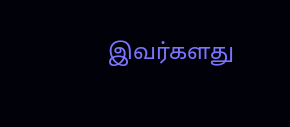இவர்களது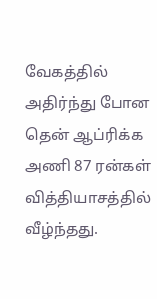வேகத்தில் அதிர்ந்து போன தென் ஆப்ரிக்க அணி 87 ரன்கள் வித்தியாசத்தில் வீழ்ந்தது.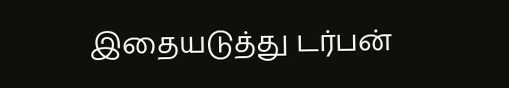இதையடுத்து டர்பன்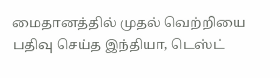மைதானத்தில் முதல் வெற்றியை பதிவு செய்த இந்தியா, டெஸ்ட்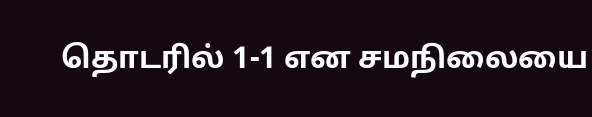தொடரில் 1-1 என சமநிலையை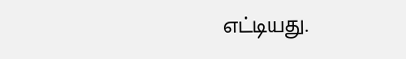எட்டியது.